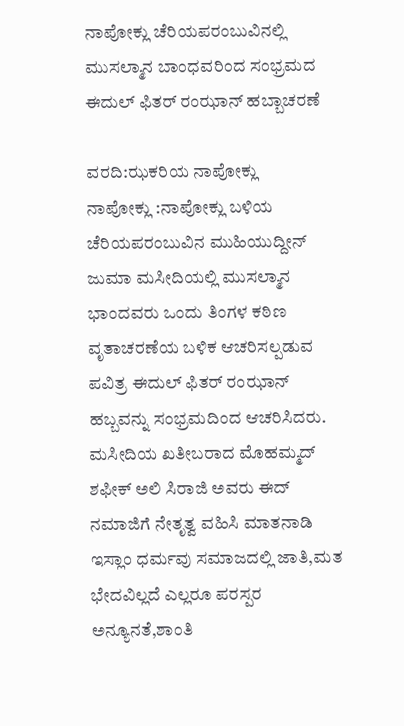ನಾಪೋಕ್ಲು ಚೆರಿಯಪರಂಬುವಿನಲ್ಲಿ ಮುಸಲ್ಮಾನ ಬಾಂಧವರಿಂದ ಸಂಭ್ರಮದ ಈದುಲ್ ಫಿತರ್ ರಂಝಾನ್ ಹಬ್ಬಾಚರಣೆ

ವರದಿ:ಝಕರಿಯ ನಾಪೋಕ್ಲು
ನಾಪೋಕ್ಲು :ನಾಪೋಕ್ಲು ಬಳಿಯ ಚೆರಿಯಪರಂಬುವಿನ ಮುಹಿಯುದ್ದೀನ್ ಜುಮಾ ಮಸೀದಿಯಲ್ಲಿ ಮುಸಲ್ಮಾನ ಭಾಂದವರು ಒಂದು ತಿಂಗಳ ಕಠಿಣ ವೃತಾಚರಣೆಯ ಬಳಿಕ ಆಚರಿಸಲ್ಪಡುವ ಪವಿತ್ರ ಈದುಲ್ ಫಿತರ್ ರಂಝಾನ್ ಹಬ್ಬವನ್ನು ಸಂಭ್ರಮದಿಂದ ಆಚರಿಸಿದರು.
ಮಸೀದಿಯ ಖತೀಬರಾದ ಮೊಹಮ್ಮದ್ ಶಫೀಕ್ ಅಲಿ ಸಿರಾಜಿ ಅವರು ಈದ್ ನಮಾಜಿಗೆ ನೇತೃತ್ವ ವಹಿಸಿ ಮಾತನಾಡಿ ಇಸ್ಲಾಂ ಧರ್ಮವು ಸಮಾಜದಲ್ಲಿ ಜಾತಿ,ಮತ ಭೇದವಿಲ್ಲದೆ ಎಲ್ಲರೂ ಪರಸ್ಪರ ಅನ್ಯೂನತೆ,ಶಾಂತಿ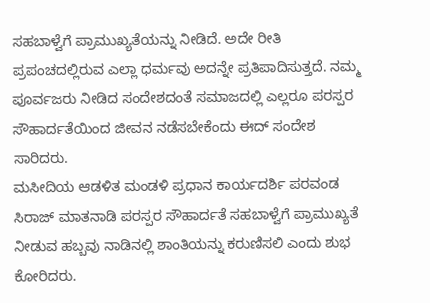ಸಹಬಾಳ್ವೆಗೆ ಪ್ರಾಮುಖ್ಯತೆಯನ್ನು ನೀಡಿದೆ. ಅದೇ ರೀತಿ ಪ್ರಪಂಚದಲ್ಲಿರುವ ಎಲ್ಲಾ ಧರ್ಮವು ಅದನ್ನೇ ಪ್ರತಿಪಾದಿಸುತ್ತದೆ. ನಮ್ಮ ಪೂರ್ವಜರು ನೀಡಿದ ಸಂದೇಶದಂತೆ ಸಮಾಜದಲ್ಲಿ ಎಲ್ಲರೂ ಪರಸ್ಪರ ಸೌಹಾರ್ದತೆಯಿಂದ ಜೀವನ ನಡೆಸಬೇಕೆಂದು ಈದ್ ಸಂದೇಶ ಸಾರಿದರು.
ಮಸೀದಿಯ ಆಡಳಿತ ಮಂಡಳಿ ಪ್ರಧಾನ ಕಾರ್ಯದರ್ಶಿ ಪರವಂಡ ಸಿರಾಜ್ ಮಾತನಾಡಿ ಪರಸ್ಪರ ಸೌಹಾರ್ದತೆ ಸಹಬಾಳ್ವೆಗೆ ಪ್ರಾಮುಖ್ಯತೆ ನೀಡುವ ಹಬ್ಬವು ನಾಡಿನಲ್ಲಿ ಶಾಂತಿಯನ್ನು ಕರುಣಿಸಲಿ ಎಂದು ಶುಭ ಕೋರಿದರು.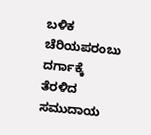ಬಳಿಕ ಚೆರಿಯಪರಂಬು ದರ್ಗಾಕ್ಕೆ ತೆರಳಿದ ಸಮುದಾಯ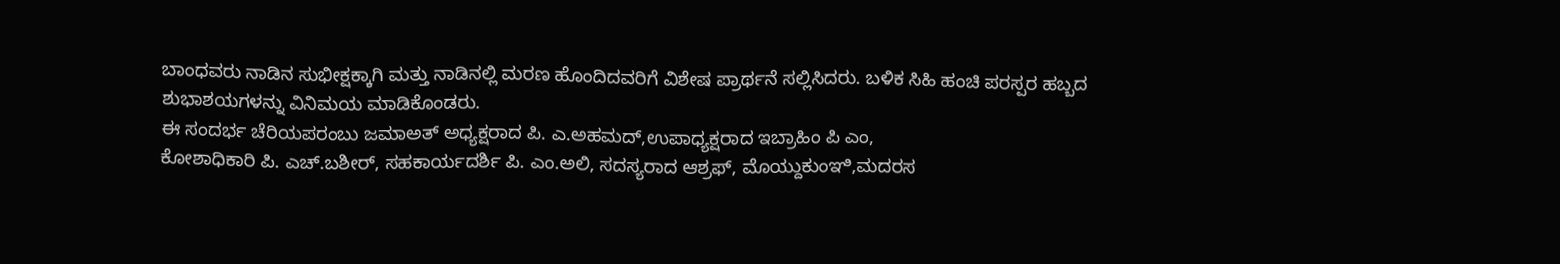ಬಾಂಧವರು ನಾಡಿನ ಸುಭೀಕ್ಷಕ್ಕಾಗಿ ಮತ್ತು ನಾಡಿನಲ್ಲಿ ಮರಣ ಹೊಂದಿದವರಿಗೆ ವಿಶೇಷ ಪ್ರಾರ್ಥನೆ ಸಲ್ಲಿಸಿದರು. ಬಳಿಕ ಸಿಹಿ ಹಂಚಿ ಪರಸ್ಪರ ಹಬ್ಬದ ಶುಭಾಶಯಗಳನ್ನು ವಿನಿಮಯ ಮಾಡಿಕೊಂಡರು.
ಈ ಸಂದರ್ಭ ಚೆರಿಯಪರಂಬು ಜಮಾಅತ್ ಅಧ್ಯಕ್ಷರಾದ ಪಿ. ಎ.ಅಹಮದ್,ಉಪಾಧ್ಯಕ್ಷರಾದ ಇಬ್ರಾಹಿಂ ಪಿ ಎಂ,
ಕೋಶಾಧಿಕಾರಿ ಪಿ. ಎಚ್.ಬಶೀರ್, ಸಹಕಾರ್ಯದರ್ಶಿ ಪಿ. ಎಂ.ಅಲಿ, ಸದಸ್ಯರಾದ ಆಶ್ರಫ್, ಮೊಯ್ದುಕುಂಞಿ,ಮದರಸ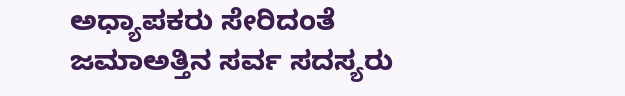ಅಧ್ಯಾಪಕರು ಸೇರಿದಂತೆ ಜಮಾಅತ್ತಿನ ಸರ್ವ ಸದಸ್ಯರು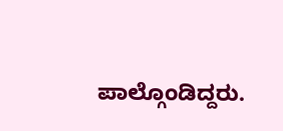ಪಾಲ್ಗೊಂಡಿದ್ದರು.